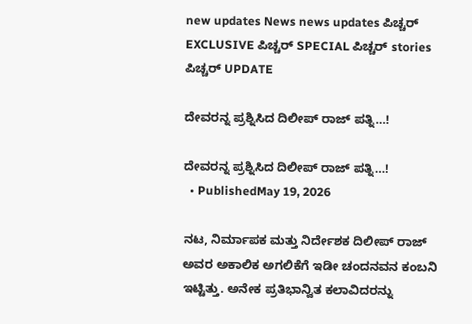new updates News news updates ಪಿಚ್ಚರ್ EXCLUSIVE ಪಿಚ್ಚರ್ SPECIAL ಪಿಚ್ಚರ್ stories ಪಿಚ್ಚರ್ UPDATE

ದೇವರನ್ನ ಪ್ರಶ್ನಿಸಿದ ದಿಲೀಪ್ ರಾಜ್ ಪತ್ನಿ…!

ದೇವರನ್ನ ಪ್ರಶ್ನಿಸಿದ ದಿಲೀಪ್ ರಾಜ್ ಪತ್ನಿ…!
  • PublishedMay 19, 2026

ನಟ, ನಿರ್ಮಾಪಕ ಮತ್ತು ನಿರ್ದೇಶಕ ದಿಲೀಪ್ ರಾಜ್ ಅವರ ಅಕಾಲಿಕ ಅಗಲಿಕೆಗೆ ಇಡೀ ಚಂದನವನ ಕಂಬನಿ ಇಟ್ಟಿತ್ತು. ಅನೇಕ ಪ್ರತಿಭಾನ್ವಿತ ಕಲಾವಿದರನ್ನು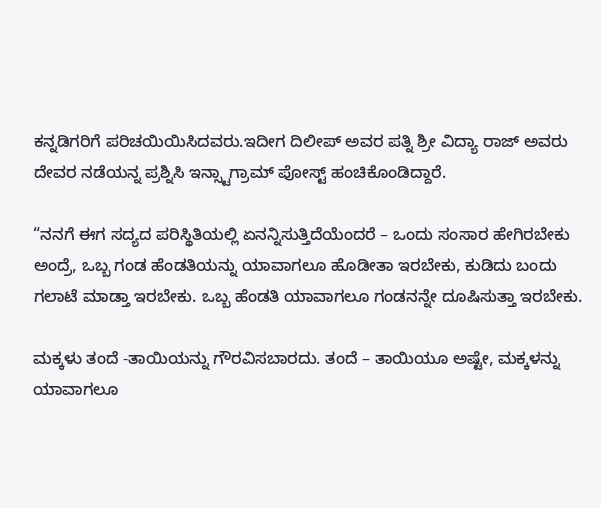ಕನ್ನಡಿಗರಿಗೆ ಪರಿಚಯಿಯಿಸಿದವರು.ಇದೀಗ ದಿಲೀಪ್ ಅವರ ಪತ್ನಿ ಶ್ರೀ ವಿದ್ಯಾ ರಾಜ್ ಅವರು ದೇವರ ನಡೆಯನ್ನ ಪ್ರಶ್ನಿಸಿ ಇನ್ಸ್ಟಾಗ್ರಾಮ್ ಪೋಸ್ಟ್ ಹಂಚಿಕೊಂಡಿದ್ದಾರೆ.

“ನನಗೆ ಈಗ ಸದ್ಯದ ಪರಿಸ್ಥಿತಿಯಲ್ಲಿ ಏನನ್ನಿಸುತ್ತಿದೆಯೆಂದರೆ – ಒಂದು ಸಂಸಾರ ಹೇಗಿರಬೇಕು ಅಂದ್ರೆ, ಒಬ್ಬ ಗಂಡ ಹೆಂಡತಿಯನ್ನು ಯಾವಾಗಲೂ ಹೊಡೀತಾ ಇರಬೇಕು, ಕುಡಿದು ಬಂದು ಗಲಾಟೆ ಮಾಡ್ತಾ ಇರಬೇಕು. ಒಬ್ಬ ಹೆಂಡತಿ ಯಾವಾಗಲೂ ಗಂಡನನ್ನೇ ದೂಷಿಸುತ್ತಾ ಇರಬೇಕು.

ಮಕ್ಕಳು ತಂದೆ -ತಾಯಿಯನ್ನು ಗೌರವಿಸಬಾರದು. ತಂದೆ – ತಾಯಿಯೂ ಅಷ್ಟೇ, ಮಕ್ಕಳನ್ನು ಯಾವಾಗಲೂ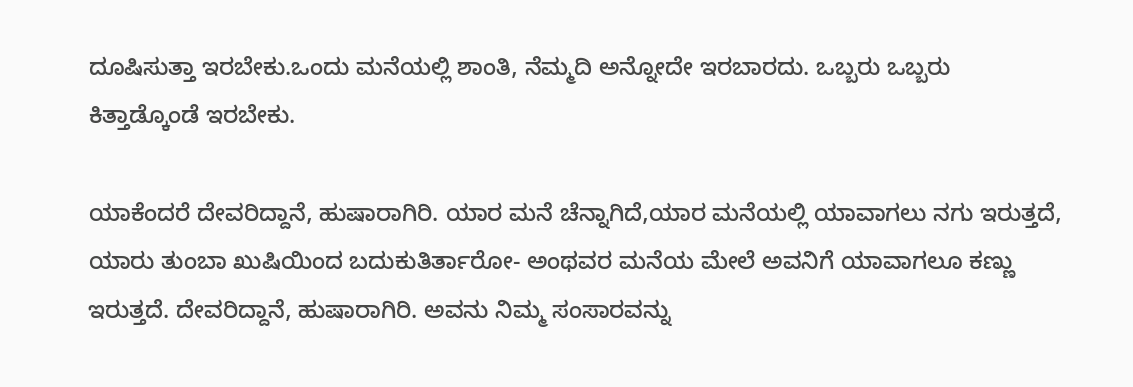ದೂಷಿಸುತ್ತಾ ಇರಬೇಕು.ಒಂದು ಮನೆಯಲ್ಲಿ ಶಾಂತಿ, ನೆಮ್ಮದಿ ಅನ್ನೋದೇ ಇರಬಾರದು. ಒಬ್ಬರು ಒಬ್ಬರು ಕಿತ್ತಾಡ್ಕೊಂಡೆ ಇರಬೇಕು.

ಯಾಕೆಂದರೆ ದೇವರಿದ್ದಾನೆ, ಹುಷಾರಾಗಿರಿ. ಯಾರ ಮನೆ ಚೆನ್ನಾಗಿದೆ,ಯಾರ ಮನೆಯಲ್ಲಿ ಯಾವಾಗಲು ನಗು ಇರುತ್ತದೆ, ಯಾರು ತುಂಬಾ ಖುಷಿಯಿಂದ ಬದುಕುತಿರ್ತಾರೋ- ಅಂಥವರ ಮನೆಯ ಮೇಲೆ ಅವನಿಗೆ ಯಾವಾಗಲೂ ಕಣ್ಣು ಇರುತ್ತದೆ. ದೇವರಿದ್ದಾನೆ, ಹುಷಾರಾಗಿರಿ. ಅವನು ನಿಮ್ಮ ಸಂಸಾರವನ್ನು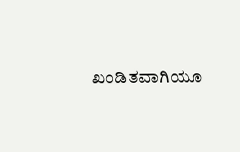ಖಂಡಿತವಾಗಿಯೂ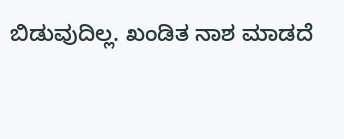ಬಿಡುವುದಿಲ್ಲ. ಖಂಡಿತ ನಾಶ ಮಾಡದೆ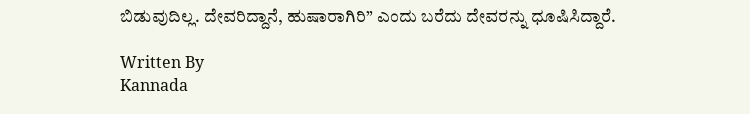ಬಿಡುವುದಿಲ್ಲ. ದೇವರಿದ್ದಾನೆ, ಹುಷಾರಾಗಿರಿ” ಎಂದು ಬರೆದು ದೇವರನ್ನು ಧೂಷಿಸಿದ್ದಾರೆ.

Written By
Kannada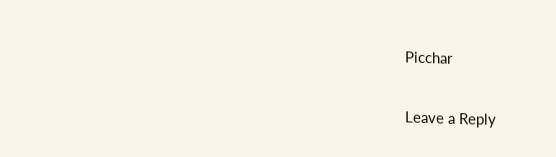Picchar

Leave a Reply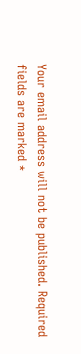Your email address will not be published. Required fields are marked *